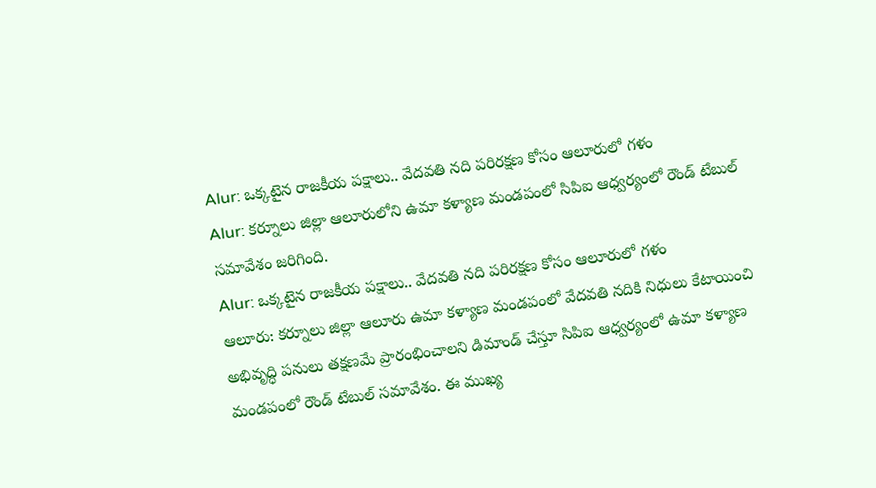Alur: ఒక్కటైన రాజకీయ పక్షాలు.. వేదవతి నది పరిరక్షణ కోసం ఆలూరులో గళం
Alur: కర్నూలు జిల్లా ఆలూరులోని ఉమా కళ్యాణ మండపంలో సిపిఐ ఆధ్వర్యంలో రౌండ్ టేబుల్ సమావేశం జరిగింది.
Alur: ఒక్కటైన రాజకీయ పక్షాలు.. వేదవతి నది పరిరక్షణ కోసం ఆలూరులో గళం
ఆలూరు: కర్నూలు జిల్లా ఆలూరు ఉమా కళ్యాణ మండపంలో వేదవతి నదికి నిధులు కేటాయించి అభివృద్ధి పనులు తక్షణమే ప్రారంభించాలని డిమాండ్ చేస్తూ సిపిఐ ఆధ్వర్యంలో ఉమా కళ్యాణ మండపంలో రౌండ్ టేబుల్ సమావేశం. ఈ ముఖ్య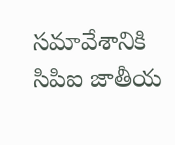సమావేశానికి సిపిఐ జాతీయ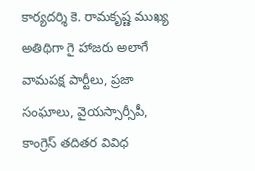కార్యదర్శి కె. రామకృష్ణ ముఖ్య అతిథిగా గై హాజరు అలాగే వామపక్ష పార్టీలు, ప్రజా సంఘాలు, వైయస్సార్సీపీ, కాంగ్రెస్ తదితర వివిధ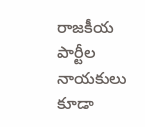రాజకీయ పార్టీల నాయకులు కూడా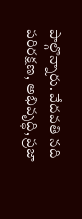పాల్గొన్నారు. వేదవతి నది పరిరక్షణ, అభివృద్ధి, ప్రజా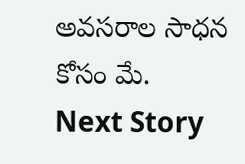అవసరాల సాధన కోసం మే.
Next Story